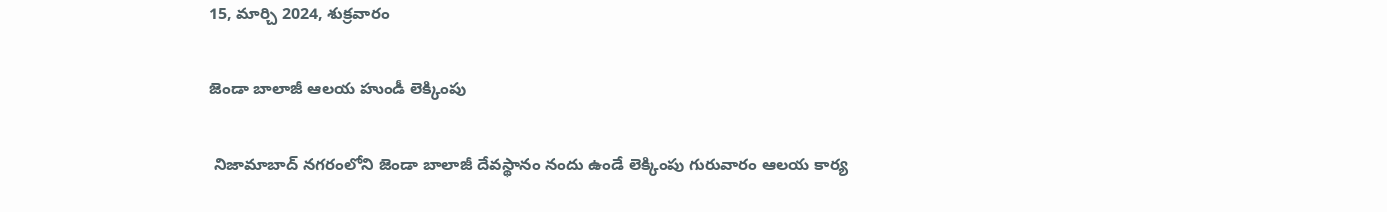15, మార్చి 2024, శుక్రవారం

జెండా బాలాజీ ఆలయ హుండీ లెక్కింపు

 నిజామాబాద్ నగరంలోని జెండా బాలాజీ దేవస్థానం నందు ఉండే లెక్కింపు గురువారం ఆలయ కార్య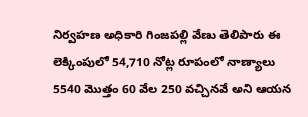నిర్వహణ అధికారి గింజపల్లి వేణు తెలిపారు ఈ లెక్కింపులో 54,710 నోట్ల రూపంలో నాణ్యాలు 5540 మొత్తం 60 వేల 250 వచ్చినవే అని ఆయన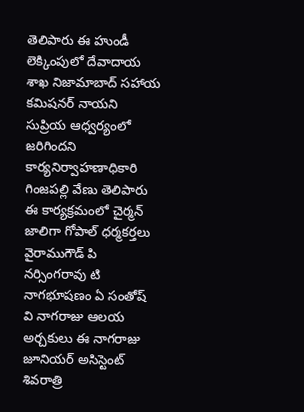తెలిపారు ఈ హుండీ లెక్కింపులో దేవాదాయ శాఖ నిజామాబాద్ సహాయ కమిషనర్ నాయని సుప్రియ ఆధ్వర్యంలో జరిగిందని కార్యనిర్వాహణాధికారి గింజపల్లి వేణు తెలిపారు ఈ కార్యక్రమంలో చైర్మన్ జాలిగా గోపాల్ ధర్మకర్తలు వైరాముగౌడ్ పి నర్సింగరావు టి నాగభూషణం ఏ సంతోష్ వి నాగరాజు ఆలయ అర్చకులు ఈ నాగరాజు జూనియర్ అసిస్టెంట్ శివరాత్రి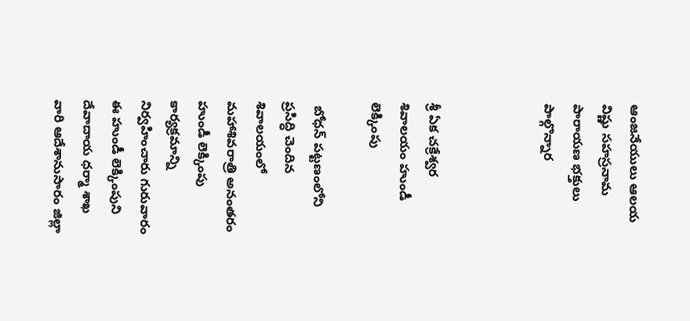ఆంజనేయులు ఆలయ విష్ణు సహస్రనామ పారాయణ భక్తులు పాల్గొన్నార



శ్రీ ఏక చక్రేశ్వర శివాలయం హుండీ లెక్కింపు

 బోధన్ పట్టణంలోని ప్రసిద్ధి చెందిన శివాలయంలో మహాశివరాత్రి అనంతరం హుండీ లెక్కింపు కార్యక్రమాన్ని నిర్వహించారు గురువారం ఈ హుండీ లెక్కింపుని దేవాదాయ ధర్మా శాఖ వారి ఆదేశానుసారం జిల్లా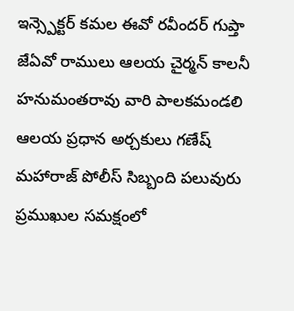ఇన్స్పెక్టర్ కమల ఈవో రవీందర్ గుప్తా జేఏవో రాములు ఆలయ చైర్మన్ కాలనీ హనుమంతరావు వారి పాలకమండలి ఆలయ ప్రధాన అర్చకులు గణేష్ మహారాజ్ పోలీస్ సిబ్బంది పలువురు ప్రముఖుల సమక్షంలో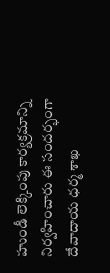హుండీ లెక్కింపు కార్యక్రమాన్ని నిర్వహించారు ఈ సందర్భంగా దేవాదాయ ధర్మ శాఖ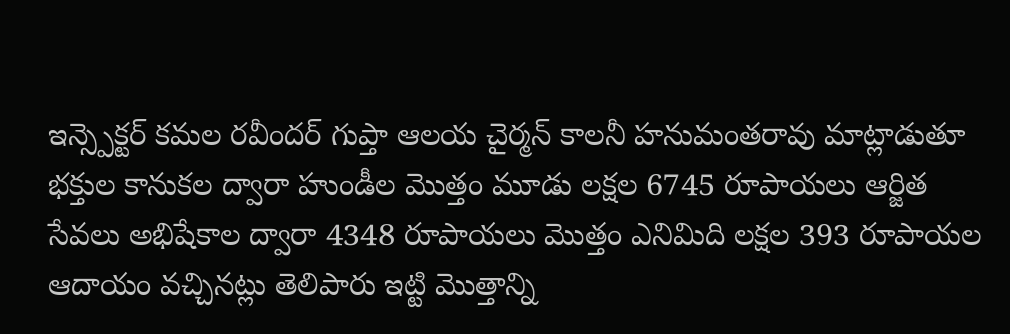ఇన్స్పెక్టర్ కమల రవీందర్ గుప్తా ఆలయ చైర్మన్ కాలనీ హనుమంతరావు మాట్లాడుతూ భక్తుల కానుకల ద్వారా హుండీల మొత్తం మూడు లక్షల 6745 రూపాయలు ఆర్జిత సేవలు అభిషేకాల ద్వారా 4348 రూపాయలు మొత్తం ఎనిమిది లక్షల 393 రూపాయల ఆదాయం వచ్చినట్లు తెలిపారు ఇట్టి మొత్తాన్ని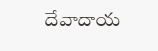దేవాదాయ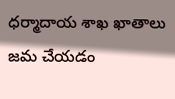ధర్మాదాయ శాఖ ఖాతాలు జమ చేయడం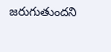జరుగుతుందని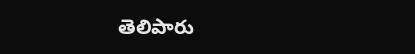తెలిపారు